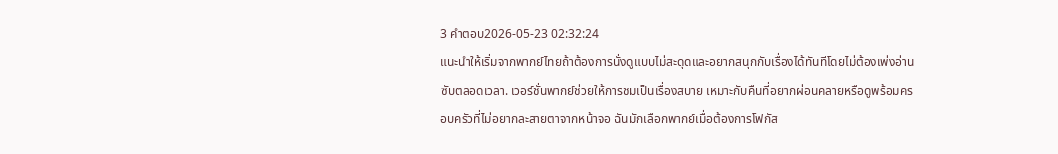3 คำตอบ2026-05-23 02:32:24
แนะนำให้เริ่มจากพากย์ไทยถ้าต้องการนั่งดูแบบไม่สะดุดและอยากสนุกกับเรื่องได้ทันทีโดยไม่ต้องเพ่งอ่านซับตลอดเวลา. เวอร์ชั่นพากย์ช่วยให้การชมเป็นเรื่องสบาย เหมาะกับคืนที่อยากผ่อนคลายหรือดูพร้อมครอบครัวที่ไม่อยากละสายตาจากหน้าจอ ฉันมักเลือกพากย์เมื่อต้องการโฟกัส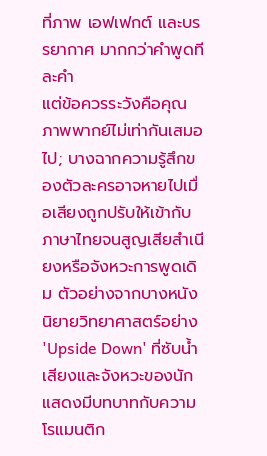ที่ภาพ เอฟเฟกต์ และบรรยากาศ มากกว่าคำพูดทีละคำ
แต่ข้อควรระวังคือคุณภาพพากย์ไม่เท่ากันเสมอไป; บางฉากความรู้สึกของตัวละครอาจหายไปเมื่อเสียงถูกปรับให้เข้ากับภาษาไทยจนสูญเสียสำเนียงหรือจังหวะการพูดเดิม ตัวอย่างจากบางหนังนิยายวิทยาศาสตร์อย่าง 'Upside Down' ที่ซับน้ำเสียงและจังหวะของนักแสดงมีบทบาทกับความโรแมนติก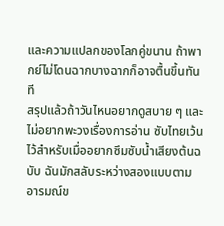และความแปลกของโลกคู่ขนาน ถ้าพากย์ไม่โดนฉากบางฉากก็อาจตื้นขึ้นทันที
สรุปแล้วถ้าวันไหนอยากดูสบาย ๆ และไม่อยากพะวงเรื่องการอ่าน ซับไทยเว้นไว้สำหรับเมื่ออยากซึมซับน้ำเสียงต้นฉบับ ฉันมักสลับระหว่างสองแบบตามอารมณ์ข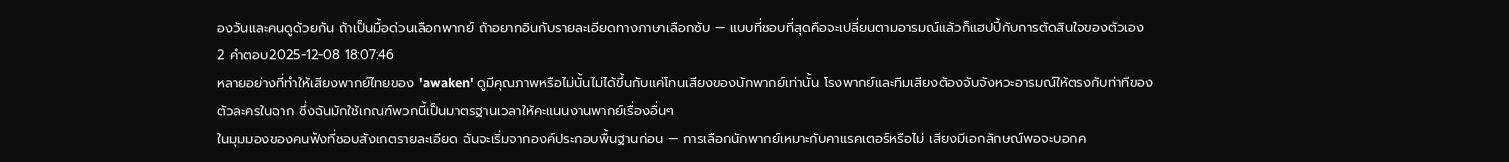องวันและคนดูด้วยกัน ถ้าเป็นมื้อด่วนเลือกพากย์ ถ้าอยากอินกับรายละเอียดทางภาษาเลือกซับ — แบบที่ชอบที่สุดคือจะเปลี่ยนตามอารมณ์แล้วก็แฮปปี้กับการตัดสินใจของตัวเอง
2 คำตอบ2025-12-08 18:07:46
หลายอย่างที่ทำให้เสียงพากย์ไทยของ 'awaken' ดูมีคุณภาพหรือไม่นั้นไม่ได้ขึ้นกับแค่โทนเสียงของนักพากย์เท่านั้น โรงพากย์และทีมเสียงต้องจับจังหวะอารมณ์ให้ตรงกับท่าทีของตัวละครในฉาก ซึ่งฉันมักใช้เกณฑ์พวกนี้เป็นมาตรฐานเวลาให้คะแนนงานพากย์เรื่องอื่นๆ
ในมุมมองของคนฟังที่ชอบสังเกตรายละเอียด ฉันจะเริ่มจากองค์ประกอบพื้นฐานก่อน — การเลือกนักพากย์เหมาะกับคาแรคเตอร์หรือไม่ เสียงมีเอกลักษณ์พอจะบอกค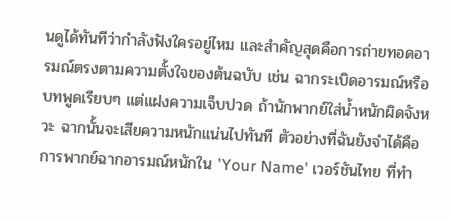นดูได้ทันทีว่ากำลังฟังใครอยู่ไหม และสำคัญสุดคือการถ่ายทอดอารมณ์ตรงตามความตั้งใจของต้นฉบับ เช่น ฉากระเบิดอารมณ์หรือบทพูดเรียบๆ แต่แฝงความเจ็บปวด ถ้านักพากย์ใส่น้ำหนักผิดจังหวะ ฉากนั้นจะเสียความหนักแน่นไปทันที ตัวอย่างที่ฉันยังจำได้คือการพากย์ฉากอารมณ์หนักใน 'Your Name' เวอร์ชันไทย ที่ทำ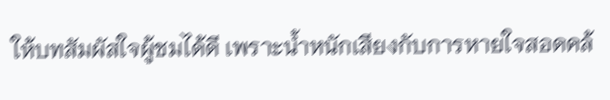ให้บทสัมผัสใจผู้ชมได้ดี เพราะน้ำหนักเสียงกับการหายใจสอดคล้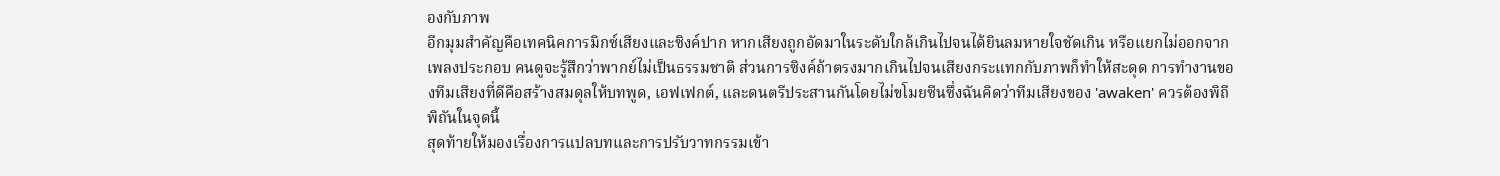องกับภาพ
อีกมุมสำคัญคือเทคนิคการมิกซ์เสียงและซิงค์ปาก หากเสียงถูกอัดมาในระดับใกล้เกินไปจนได้ยินลมหายใจชัดเกิน หรือแยกไม่ออกจากเพลงประกอบ คนดูจะรู้สึกว่าพากย์ไม่เป็นธรรมชาติ ส่วนการซิงค์ถ้าตรงมากเกินไปจนเสียงกระแทกกับภาพก็ทำให้สะดุด การทำงานของทีมเสียงที่ดีคือสร้างสมดุลให้บทพูด, เอฟเฟกต์, และดนตรีประสานกันโดยไม่ขโมยซีนซึ่งฉันคิดว่าทีมเสียงของ 'awaken' ควรต้องพิถีพิถันในจุดนี้
สุดท้ายให้มองเรื่องการแปลบทและการปรับวาทกรรมเข้า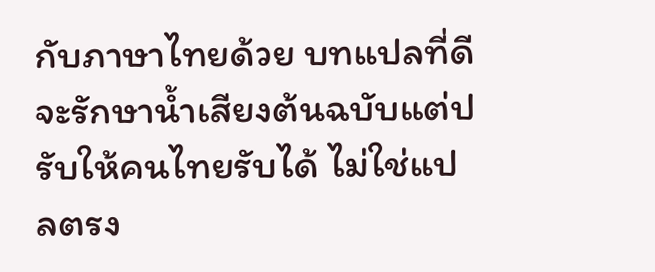กับภาษาไทยด้วย บทแปลที่ดีจะรักษาน้ำเสียงต้นฉบับแต่ปรับให้คนไทยรับได้ ไม่ใช่แปลตรง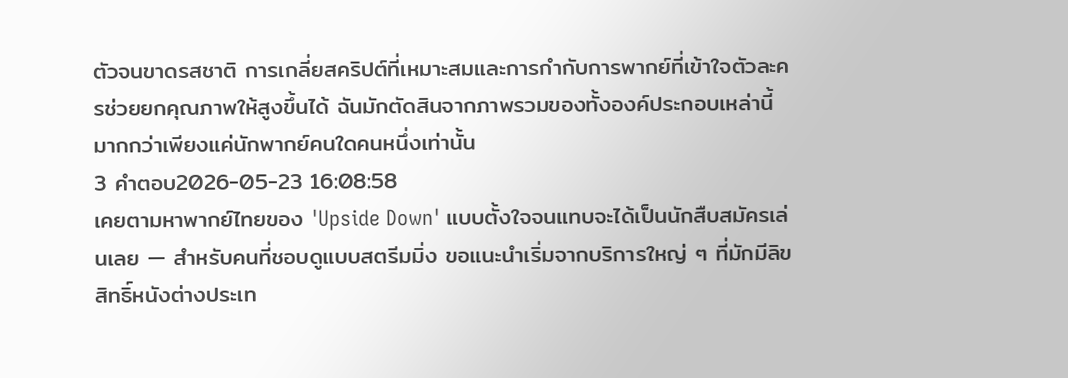ตัวจนขาดรสชาติ การเกลี่ยสคริปต์ที่เหมาะสมและการกำกับการพากย์ที่เข้าใจตัวละครช่วยยกคุณภาพให้สูงขึ้นได้ ฉันมักตัดสินจากภาพรวมของทั้งองค์ประกอบเหล่านี้ มากกว่าเพียงแค่นักพากย์คนใดคนหนึ่งเท่านั้น
3 คำตอบ2026-05-23 16:08:58
เคยตามหาพากย์ไทยของ 'Upside Down' แบบตั้งใจจนแทบจะได้เป็นนักสืบสมัครเล่นเลย — สำหรับคนที่ชอบดูแบบสตรีมมิ่ง ขอแนะนำเริ่มจากบริการใหญ่ ๆ ที่มักมีลิขสิทธิ์หนังต่างประเท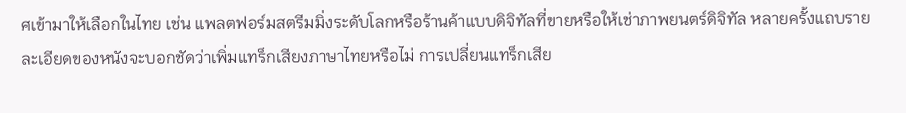ศเข้ามาให้เลือกในไทย เช่น แพลตฟอร์มสตรีมมิ่งระดับโลกหรือร้านค้าแบบดิจิทัลที่ขายหรือให้เช่าภาพยนตร์ดิจิทัล หลายครั้งแถบรายละเอียดของหนังจะบอกชัดว่าเพิ่มแทร็กเสียงภาษาไทยหรือไม่ การเปลี่ยนแทร็กเสีย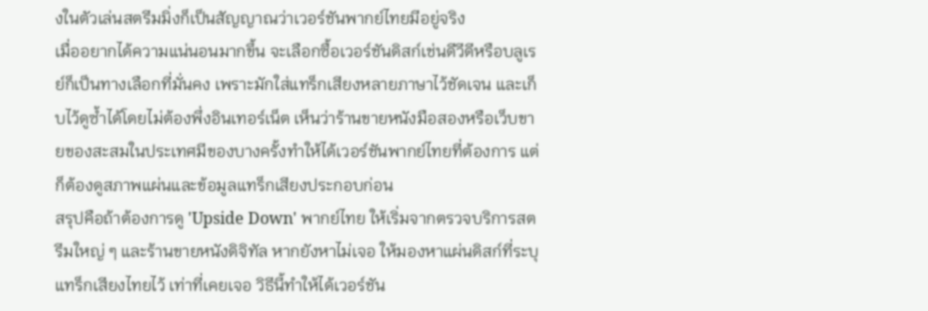งในตัวเล่นสตรีมมิ่งก็เป็นสัญญาณว่าเวอร์ชันพากย์ไทยมีอยู่จริง
เมื่ออยากได้ความแน่นอนมากขึ้น จะเลือกซื้อเวอร์ชันดิสก์เช่นดีวีดีหรือบลูเรย์ก็เป็นทางเลือกที่มั่นคง เพราะมักใส่แทร็กเสียงหลายภาษาไว้ชัดเจน และเก็บไว้ดูซ้ำได้โดยไม่ต้องพึ่งอินเทอร์เน็ต เห็นว่าร้านขายหนังมือสองหรือเว็บขายของสะสมในประเทศมีของบางครั้งทำให้ได้เวอร์ชันพากย์ไทยที่ต้องการ แต่ก็ต้องดูสภาพแผ่นและข้อมูลแทร็กเสียงประกอบก่อน
สรุปคือถ้าต้องการดู 'Upside Down' พากย์ไทย ให้เริ่มจากตรวจบริการสตรีมใหญ่ ๆ และร้านขายหนังดิจิทัล หากยังหาไม่เจอ ให้มองหาแผ่นดิสก์ที่ระบุแทร็กเสียงไทยไว้ เท่าที่เคยเจอ วิธีนี้ทำให้ได้เวอร์ชัน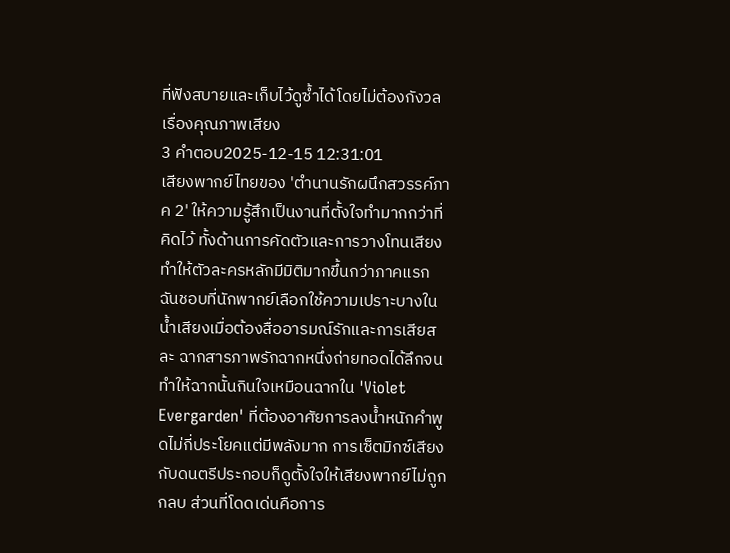ที่ฟังสบายและเก็บไว้ดูซ้ำได้โดยไม่ต้องกังวลเรื่องคุณภาพเสียง
3 คำตอบ2025-12-15 12:31:01
เสียงพากย์ไทยของ 'ตํานานรักผนึกสวรรค์ภาค 2' ให้ความรู้สึกเป็นงานที่ตั้งใจทำมากกว่าที่คิดไว้ ทั้งด้านการคัดตัวและการวางโทนเสียงทำให้ตัวละครหลักมีมิติมากขึ้นกว่าภาคแรก
ฉันชอบที่นักพากย์เลือกใช้ความเปราะบางในน้ำเสียงเมื่อต้องสื่ออารมณ์รักและการเสียสละ ฉากสารภาพรักฉากหนึ่งถ่ายทอดได้ลึกจนทำให้ฉากนั้นกินใจเหมือนฉากใน 'Violet Evergarden' ที่ต้องอาศัยการลงน้ำหนักคำพูดไม่กี่ประโยคแต่มีพลังมาก การเซ็ตมิกซ์เสียงกับดนตรีประกอบก็ดูตั้งใจให้เสียงพากย์ไม่ถูกกลบ ส่วนที่โดดเด่นคือการ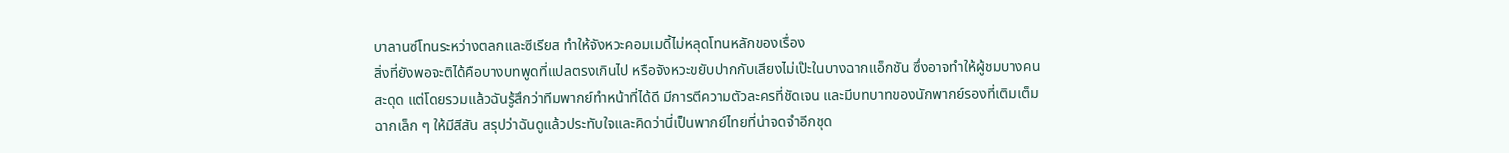บาลานซ์โทนระหว่างตลกและซีเรียส ทำให้จังหวะคอมเมดี้ไม่หลุดโทนหลักของเรื่อง
สิ่งที่ยังพอจะติได้คือบางบทพูดที่แปลตรงเกินไป หรือจังหวะขยับปากกับเสียงไม่เป๊ะในบางฉากแอ็กชัน ซึ่งอาจทำให้ผู้ชมบางคนสะดุด แต่โดยรวมแล้วฉันรู้สึกว่าทีมพากย์ทำหน้าที่ได้ดี มีการตีความตัวละครที่ชัดเจน และมีบทบาทของนักพากย์รองที่เติมเต็มฉากเล็ก ๆ ให้มีสีสัน สรุปว่าฉันดูแล้วประทับใจและคิดว่านี่เป็นพากย์ไทยที่น่าจดจำอีกชุด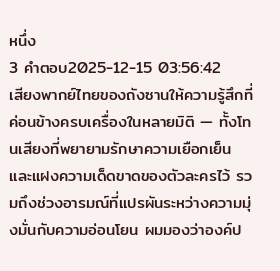หนึ่ง
3 คำตอบ2025-12-15 03:56:42
เสียงพากย์ไทยของถังซานให้ความรู้สึกที่ค่อนข้างครบเครื่องในหลายมิติ — ทั้งโทนเสียงที่พยายามรักษาความเยือกเย็นและแฝงความเด็ดขาดของตัวละครไว้ รวมถึงช่วงอารมณ์ที่แปรผันระหว่างความมุ่งมั่นกับความอ่อนโยน ผมมองว่าองค์ป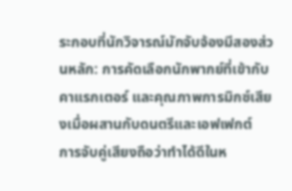ระกอบที่นักวิจารณ์มักจับจ้องมีสองส่วนหลัก: การคัดเลือกนักพากย์ที่เข้ากับคาแรกเตอร์ และคุณภาพการมิกซ์เสียงเมื่อผสานกับดนตรีและเอฟเฟกต์
การจับคู่เสียงถือว่าทำได้ดีในห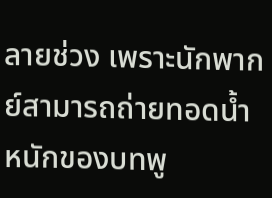ลายช่วง เพราะนักพากย์สามารถถ่ายทอดน้ำหนักของบทพู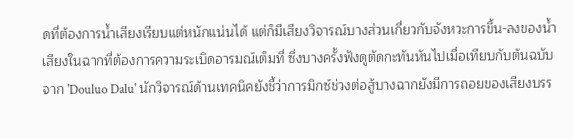ดที่ต้องการน้ำเสียงเรียบแต่หนักแน่นได้ แต่ก็มีเสียงวิจารณ์บางส่วนเกี่ยวกับจังหวะการขึ้น-ลงของน้ำเสียงในฉากที่ต้องการความระเบิดอารมณ์เต็มที่ ซึ่งบางครั้งฟังดูตัดกะทันหันไปเมื่อเทียบกับต้นฉบับจาก 'Douluo Dalu' นักวิจารณ์ด้านเทคนิคยังชี้ว่าการมิกซ์ช่วงต่อสู้บางฉากยังมีการถอยของเสียงบรร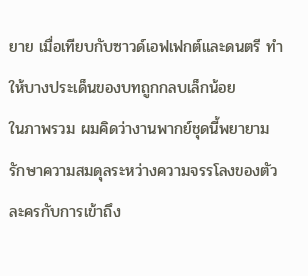ยาย เมื่อเทียบกับซาวด์เอฟเฟกต์และดนตรี ทำให้บางประเด็นของบทถูกกลบเล็กน้อย
ในภาพรวม ผมคิดว่างานพากย์ชุดนี้พยายามรักษาความสมดุลระหว่างความจรรโลงของตัวละครกับการเข้าถึง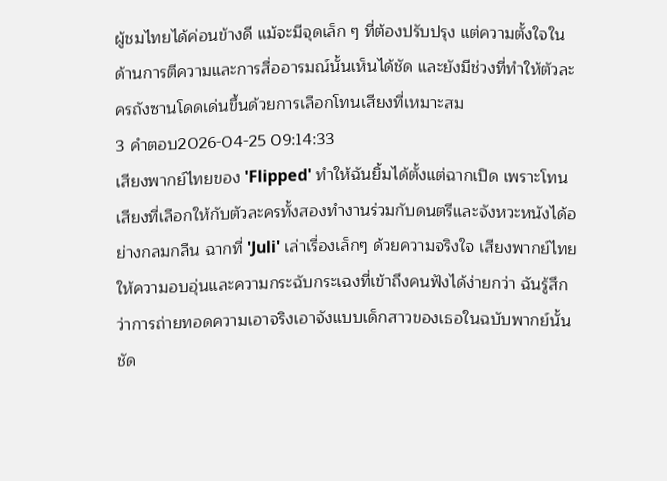ผู้ชมไทยได้ค่อนข้างดี แม้จะมีจุดเล็ก ๆ ที่ต้องปรับปรุง แต่ความตั้งใจในด้านการตีความและการสื่ออารมณ์นั้นเห็นได้ชัด และยังมีช่วงที่ทำให้ตัวละครถังซานโดดเด่นขึ้นด้วยการเลือกโทนเสียงที่เหมาะสม
3 คำตอบ2026-04-25 09:14:33
เสียงพากย์ไทยของ 'Flipped' ทำให้ฉันยิ้มได้ตั้งแต่ฉากเปิด เพราะโทนเสียงที่เลือกให้กับตัวละครทั้งสองทำงานร่วมกับดนตรีและจังหวะหนังได้อย่างกลมกลืน ฉากที่ 'Juli' เล่าเรื่องเล็กๆ ด้วยความจริงใจ เสียงพากย์ไทยให้ความอบอุ่นและความกระฉับกระเฉงที่เข้าถึงคนฟังได้ง่ายกว่า ฉันรู้สึกว่าการถ่ายทอดความเอาจริงเอาจังแบบเด็กสาวของเธอในฉบับพากย์นั้นชัด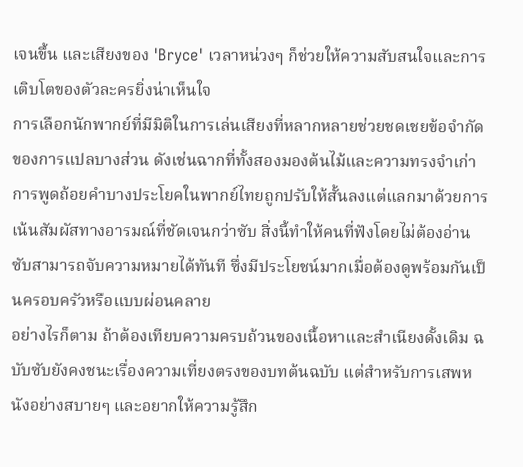เจนขึ้น และเสียงของ 'Bryce' เวลาหน่วงๆ ก็ช่วยให้ความสับสนใจและการเติบโตของตัวละครยิ่งน่าเห็นใจ
การเลือกนักพากย์ที่มีมิติในการเล่นเสียงที่หลากหลายช่วยชดเชยข้อจำกัดของการแปลบางส่วน ดังเช่นฉากที่ทั้งสองมองต้นไม้และความทรงจำเก่า การพูดถ้อยคำบางประโยคในพากย์ไทยถูกปรับให้สั้นลงแต่แลกมาด้วยการเน้นสัมผัสทางอารมณ์ที่ชัดเจนกว่าซับ สิ่งนี้ทำให้คนที่ฟังโดยไม่ต้องอ่านซับสามารถจับความหมายได้ทันที ซึ่งมีประโยชน์มากเมื่อต้องดูพร้อมกันเป็นครอบครัวหรือแบบผ่อนคลาย
อย่างไรก็ตาม ถ้าต้องเทียบความครบถ้วนของเนื้อหาและสำเนียงดั้งเดิม ฉบับซับยังคงชนะเรื่องความเที่ยงตรงของบทต้นฉบับ แต่สำหรับการเสพหนังอย่างสบายๆ และอยากให้ความรู้สึก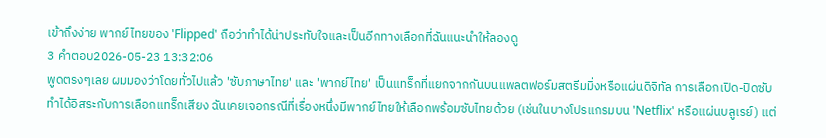เข้าถึงง่าย พากย์ไทยของ 'Flipped' ถือว่าทำได้น่าประทับใจและเป็นอีกทางเลือกที่ฉันแนะนำให้ลองดู
3 คำตอบ2026-05-23 13:32:06
พูดตรงๆเลย ผมมองว่าโดยทั่วไปแล้ว 'ซับภาษาไทย' และ 'พากย์ไทย' เป็นแทร็กที่แยกจากกันบนแพลตฟอร์มสตรีมมิ่งหรือแผ่นดิจิทัล การเลือกเปิด-ปิดซับทำได้อิสระกับการเลือกแทร็กเสียง ฉันเคยเจอกรณีที่เรื่องหนึ่งมีพากย์ไทยให้เลือกพร้อมซับไทยด้วย (เช่นในบางโปรแกรมบน 'Netflix' หรือแผ่นบลูเรย์) แต่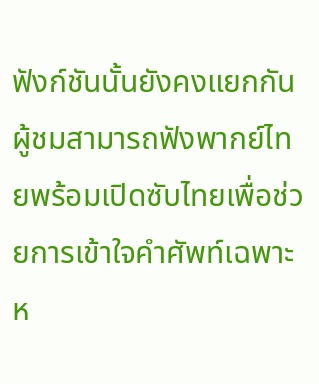ฟังก์ชันนั้นยังคงแยกกัน ผู้ชมสามารถฟังพากย์ไทยพร้อมเปิดซับไทยเพื่อช่วยการเข้าใจคำศัพท์เฉพาะ ห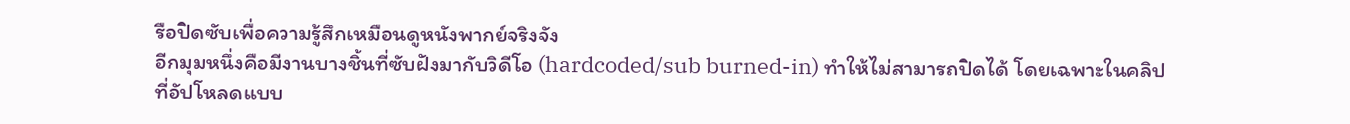รือปิดซับเพื่อความรู้สึกเหมือนดูหนังพากย์จริงจัง
อีกมุมหนึ่งคือมีงานบางชิ้นที่ซับฝังมากับวิดีโอ (hardcoded/sub burned-in) ทำให้ไม่สามารถปิดได้ โดยเฉพาะในคลิปที่อัปโหลดแบบ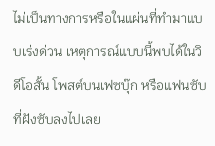ไม่เป็นทางการหรือในแผ่นที่ทำมาแบบเร่งด่วน เหตุการณ์แบบนี้พบได้ในวิดีโอสั้น โพสต์บนเฟซบุ๊ก หรือแฟนซับที่ฝังซับลงไปเลย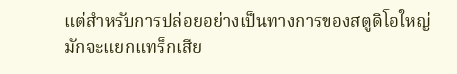แต่สำหรับการปล่อยอย่างเป็นทางการของสตูดิโอใหญ่ มักจะแยกแทร็กเสีย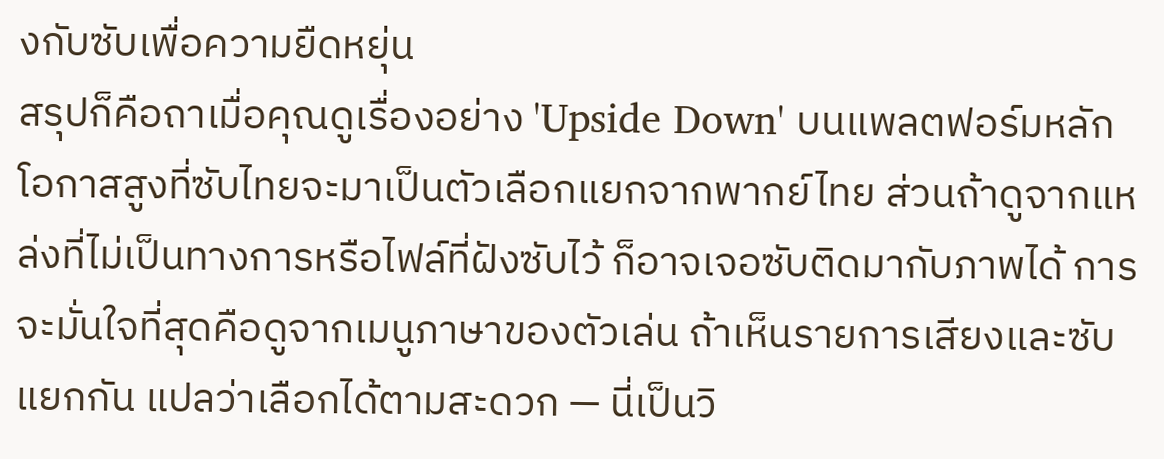งกับซับเพื่อความยืดหยุ่น
สรุปก็คือถาเมื่อคุณดูเรื่องอย่าง 'Upside Down' บนแพลตฟอร์มหลัก โอกาสสูงที่ซับไทยจะมาเป็นตัวเลือกแยกจากพากย์ไทย ส่วนถ้าดูจากแหล่งที่ไม่เป็นทางการหรือไฟล์ที่ฝังซับไว้ ก็อาจเจอซับติดมากับภาพได้ การจะมั่นใจที่สุดคือดูจากเมนูภาษาของตัวเล่น ถ้าเห็นรายการเสียงและซับแยกกัน แปลว่าเลือกได้ตามสะดวก — นี่เป็นวิ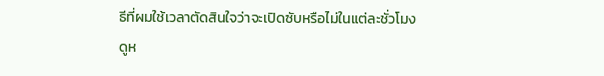ธีที่ผมใช้เวลาตัดสินใจว่าจะเปิดซับหรือไม่ในแต่ละชั่วโมงดูห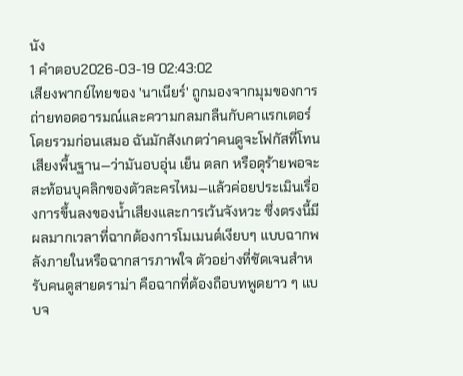นัง
1 คำตอบ2026-03-19 02:43:02
เสียงพากย์ไทยของ 'นาเนียร์' ถูกมองจากมุมของการถ่ายทอดอารมณ์และความกลมกลืนกับคาแรกเตอร์โดยรวมก่อนเสมอ ฉันมักสังเกตว่าคนดูจะโฟกัสที่โทนเสียงพื้นฐาน—ว่ามันอบอุ่น เย็น ตลก หรือดุร้ายพอจะสะท้อนบุคลิกของตัวละครไหม—แล้วค่อยประเมินเรื่องการขึ้นลงของน้ำเสียงและการเว้นจังหวะ ซึ่งตรงนี้มีผลมากเวลาที่ฉากต้องการโมเมนต์เงียบๆ แบบฉากพลังภายในหรือฉากสารภาพใจ ตัวอย่างที่ชัดเจนสำหรับคนดูสายดราม่า คือฉากที่ต้องถือบทพูดยาว ๆ แบบจ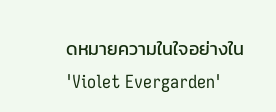ดหมายความในใจอย่างใน 'Violet Evergarden'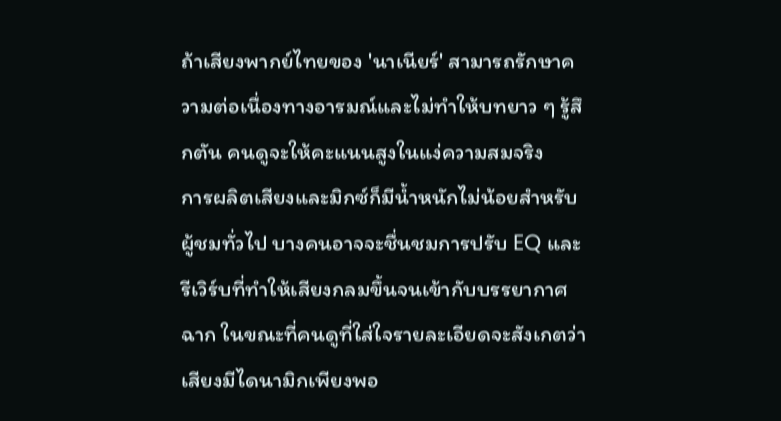ถ้าเสียงพากย์ไทยของ 'นาเนียร์' สามารถรักษาความต่อเนื่องทางอารมณ์และไม่ทำให้บทยาว ๆ รู้สึกตัน คนดูจะให้คะแนนสูงในแง่ความสมจริง
การผลิตเสียงและมิกซ์ก็มีน้ำหนักไม่น้อยสำหรับผู้ชมทั่วไป บางคนอาจจะชื่นชมการปรับ EQ และรีเวิร์บที่ทำให้เสียงกลมขึ้นจนเข้ากับบรรยากาศฉาก ในขณะที่คนดูที่ใส่ใจรายละเอียดจะสังเกตว่าเสียงมีไดนามิกเพียงพอ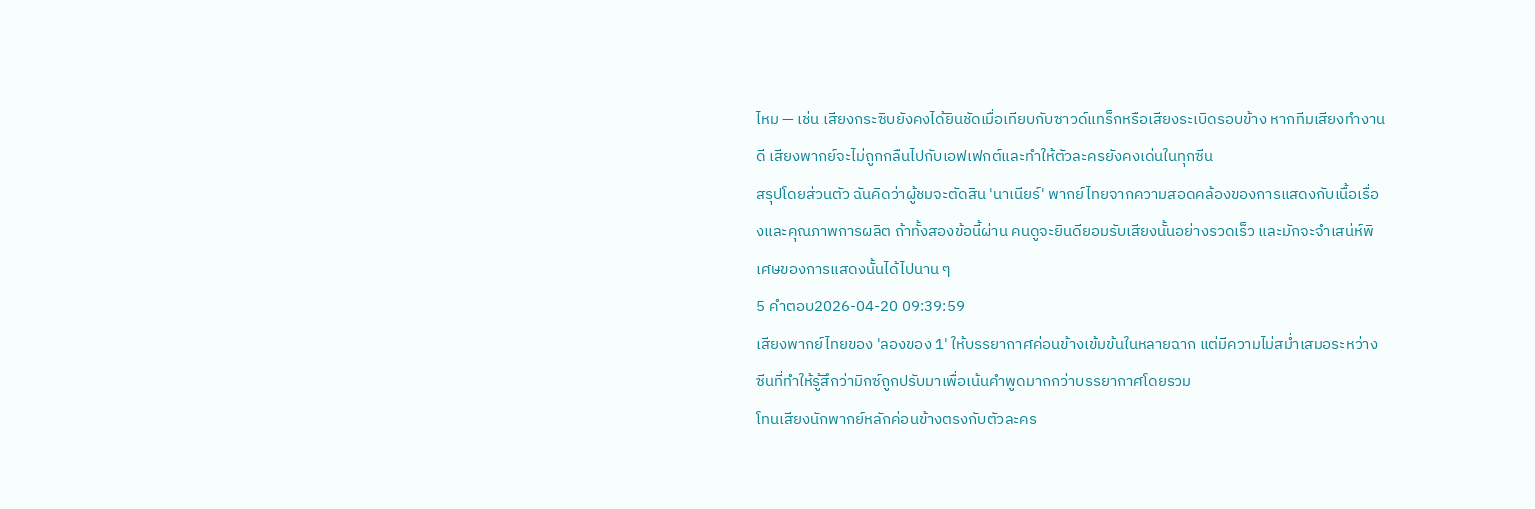ไหม — เช่น เสียงกระซิบยังคงได้ยินชัดเมื่อเทียบกับซาวด์แทร็กหรือเสียงระเบิดรอบข้าง หากทีมเสียงทำงานดี เสียงพากย์จะไม่ถูกกลืนไปกับเอฟเฟกต์และทำให้ตัวละครยังคงเด่นในทุกซีน
สรุปโดยส่วนตัว ฉันคิดว่าผู้ชมจะตัดสิน 'นาเนียร์' พากย์ไทยจากความสอดคล้องของการแสดงกับเนื้อเรื่องและคุณภาพการผลิต ถ้าทั้งสองข้อนี้ผ่าน คนดูจะยินดียอมรับเสียงนั้นอย่างรวดเร็ว และมักจะจำเสน่ห์พิเศษของการแสดงนั้นได้ไปนาน ๆ
5 คำตอบ2026-04-20 09:39:59
เสียงพากย์ไทยของ 'ลองของ 1' ให้บรรยากาศค่อนข้างเข้มข้นในหลายฉาก แต่มีความไม่สม่ำเสมอระหว่างซีนที่ทำให้รู้สึกว่ามิกซ์ถูกปรับมาเพื่อเน้นคำพูดมากกว่าบรรยากาศโดยรวม
โทนเสียงนักพากย์หลักค่อนข้างตรงกับตัวละคร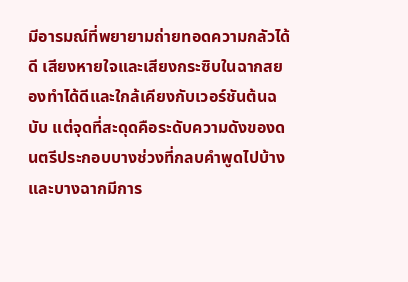มีอารมณ์ที่พยายามถ่ายทอดความกลัวได้ดี เสียงหายใจและเสียงกระซิบในฉากสยองทำได้ดีและใกล้เคียงกับเวอร์ชันต้นฉบับ แต่จุดที่สะดุดคือระดับความดังของดนตรีประกอบบางช่วงที่กลบคำพูดไปบ้าง และบางฉากมีการ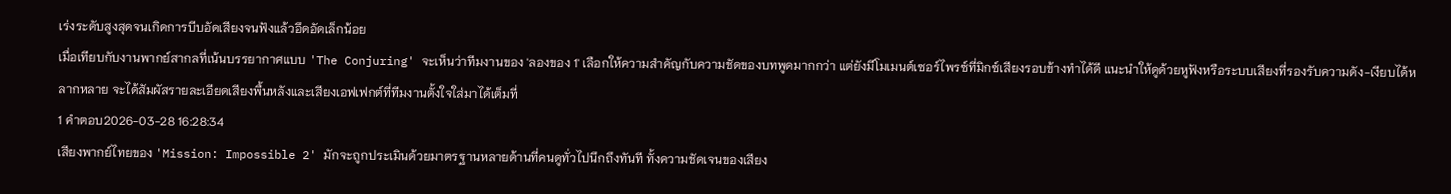เร่งระดับสูงสุดจนเกิดการบีบอัดเสียงจนฟังแล้วอึดอัดเล็กน้อย
เมื่อเทียบกับงานพากย์สากลที่เน้นบรรยากาศแบบ 'The Conjuring' จะเห็นว่าทีมงานของ 'ลองของ 1' เลือกให้ความสำคัญกับความชัดของบทพูดมากกว่า แต่ยังมีโมเมนต์เซอร์ไพรซ์ที่มิกซ์เสียงรอบข้างทำได้ดี แนะนำให้ดูด้วยหูฟังหรือระบบเสียงที่รองรับความดัง-เงียบได้หลากหลาย จะได้สัมผัสรายละเอียดเสียงพื้นหลังและเสียงเอฟเฟกต์ที่ทีมงานตั้งใจใส่มาได้เต็มที่
1 คำตอบ2026-03-28 16:28:34
เสียงพากย์ไทยของ 'Mission: Impossible 2' มักจะถูกประเมินด้วยมาตรฐานหลายด้านที่คนดูทั่วไปนึกถึงทันที ทั้งความชัดเจนของเสียง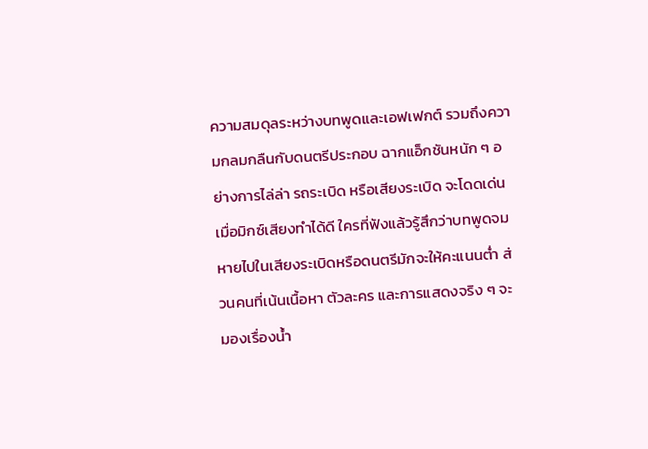ความสมดุลระหว่างบทพูดและเอฟเฟกต์ รวมถึงความกลมกลืนกับดนตรีประกอบ ฉากแอ็กชันหนัก ๆ อย่างการไล่ล่า รถระเบิด หรือเสียงระเบิด จะโดดเด่นเมื่อมิกซ์เสียงทำได้ดี ใครที่ฟังแล้วรู้สึกว่าบทพูดจมหายไปในเสียงระเบิดหรือดนตรีมักจะให้คะแนนต่ำ ส่วนคนที่เน้นเนื้อหา ตัวละคร และการแสดงจริง ๆ จะมองเรื่องน้ำ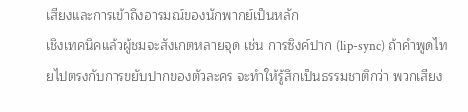เสียงและการเข้าถึงอารมณ์ของนักพากย์เป็นหลัก
เชิงเทคนิคแล้วผู้ชมจะสังเกตหลายจุด เช่น การซิงค์ปาก (lip-sync) ถ้าคำพูดไทยไปตรงกับการขยับปากของตัวละคร จะทำให้รู้สึกเป็นธรรมชาติกว่า พวกเสียง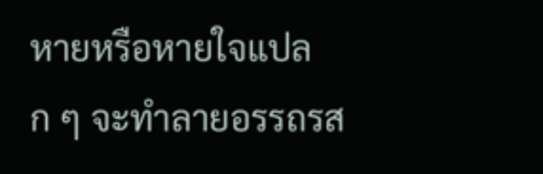หายหรือหายใจแปลก ๆ จะทำลายอรรถรส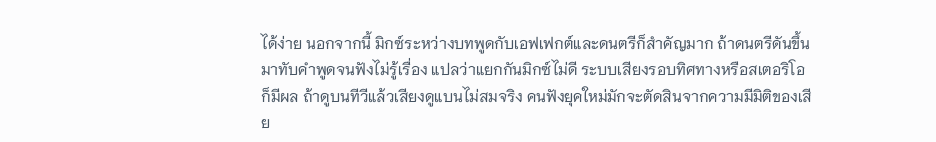ได้ง่าย นอกจากนี้ มิกซ์ระหว่างบทพูดกับเอฟเฟกต์และดนตรีก็สำคัญมาก ถ้าดนตรีดันขึ้นมาทับคำพูดจนฟังไม่รู้เรื่อง แปลว่าแยกกันมิกซ์ไม่ดี ระบบเสียงรอบทิศทางหรือสเตอริโอก็มีผล ถ้าดูบนทีวีแล้วเสียงดูแบนไม่สมจริง คนฟังยุคใหม่มักจะตัดสินจากความมีมิติของเสีย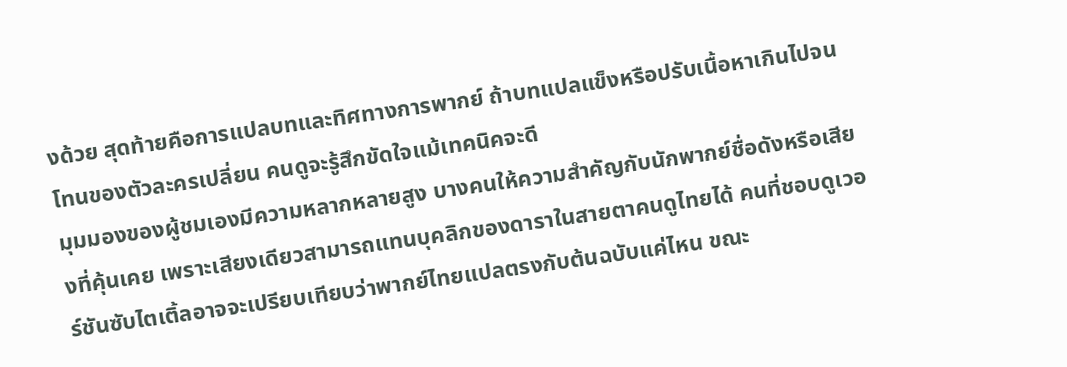งด้วย สุดท้ายคือการแปลบทและทิศทางการพากย์ ถ้าบทแปลแข็งหรือปรับเนื้อหาเกินไปจนโทนของตัวละครเปลี่ยน คนดูจะรู้สึกขัดใจแม้เทคนิคจะดี
มุมมองของผู้ชมเองมีความหลากหลายสูง บางคนให้ความสำคัญกับนักพากย์ชื่อดังหรือเสียงที่คุ้นเคย เพราะเสียงเดียวสามารถแทนบุคลิกของดาราในสายตาคนดูไทยได้ คนที่ชอบดูเวอร์ชันซับไตเติ้ลอาจจะเปรียบเทียบว่าพากย์ไทยแปลตรงกับต้นฉบับแค่ไหน ขณะ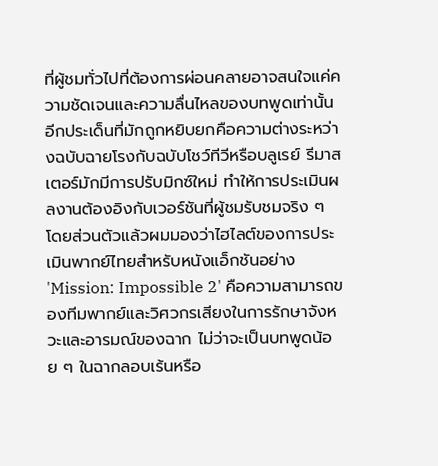ที่ผู้ชมทั่วไปที่ต้องการผ่อนคลายอาจสนใจแค่ความชัดเจนและความลื่นไหลของบทพูดเท่านั้น อีกประเด็นที่มักถูกหยิบยกคือความต่างระหว่างฉบับฉายโรงกับฉบับโชว์ทีวีหรือบลูเรย์ รีมาสเตอร์มักมีการปรับมิกซ์ใหม่ ทำให้การประเมินผลงานต้องอิงกับเวอร์ชันที่ผู้ชมรับชมจริง ๆ
โดยส่วนตัวแล้วผมมองว่าไฮไลต์ของการประเมินพากย์ไทยสำหรับหนังแอ็กชันอย่าง 'Mission: Impossible 2' คือความสามารถของทีมพากย์และวิศวกรเสียงในการรักษาจังหวะและอารมณ์ของฉาก ไม่ว่าจะเป็นบทพูดน้อย ๆ ในฉากลอบเร้นหรือ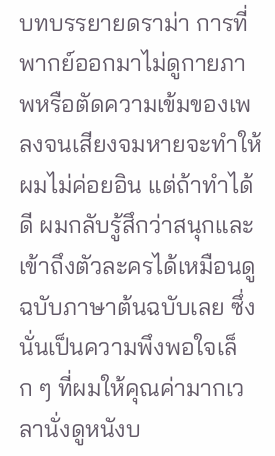บทบรรยายดราม่า การที่พากย์ออกมาไม่ดูกายภาพหรือตัดความเข้มของเพลงจนเสียงจมหายจะทำให้ผมไม่ค่อยอิน แต่ถ้าทำได้ดี ผมกลับรู้สึกว่าสนุกและเข้าถึงตัวละครได้เหมือนดูฉบับภาษาต้นฉบับเลย ซึ่งนั่นเป็นความพึงพอใจเล็ก ๆ ที่ผมให้คุณค่ามากเวลานั่งดูหนังบ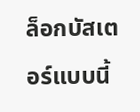ล็อกบัสเตอร์แบบนี้